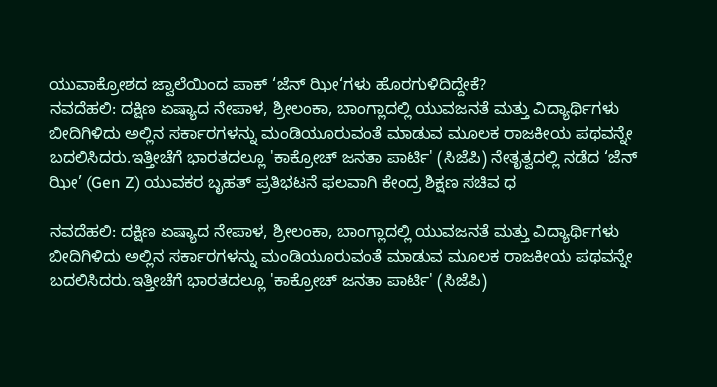ಯುವಾಕ್ರೋಶದ ಜ್ವಾಲೆಯಿಂದ ಪಾಕ್ ‘ಜೆನ್ ಝೀ‘ಗಳು ಹೊರಗುಳಿದಿದ್ದೇಕೆ?
ನವದೆಹಲಿ: ದಕ್ಷಿಣ ಏಷ್ಯಾದ ನೇಪಾಳ, ಶ್ರೀಲಂಕಾ, ಬಾಂಗ್ಲಾದಲ್ಲಿ ಯುವಜನತೆ ಮತ್ತು ವಿದ್ಯಾರ್ಥಿಗಳು ಬೀದಿಗಿಳಿದು ಅಲ್ಲಿನ ಸರ್ಕಾರಗಳನ್ನು ಮಂಡಿಯೂರುವಂತೆ ಮಾಡುವ ಮೂಲಕ ರಾಜಕೀಯ ಪಥವನ್ನೇ ಬದಲಿಸಿದರು.ಇತ್ತೀಚೆಗೆ ಭಾರತದಲ್ಲೂ 'ಕಾಕ್ರೋಚ್ ಜನತಾ ಪಾರ್ಟಿ' (ಸಿಜೆಪಿ) ನೇತೃತ್ವದಲ್ಲಿ ನಡೆದ ‘ಜೆನ್ ಝೀ’ (Gen Z) ಯುವಕರ ಬೃಹತ್ ಪ್ರತಿಭಟನೆ ಫಲವಾಗಿ ಕೇಂದ್ರ ಶಿಕ್ಷಣ ಸಚಿವ ಧ

ನವದೆಹಲಿ: ದಕ್ಷಿಣ ಏಷ್ಯಾದ ನೇಪಾಳ, ಶ್ರೀಲಂಕಾ, ಬಾಂಗ್ಲಾದಲ್ಲಿ ಯುವಜನತೆ ಮತ್ತು ವಿದ್ಯಾರ್ಥಿಗಳು ಬೀದಿಗಿಳಿದು ಅಲ್ಲಿನ ಸರ್ಕಾರಗಳನ್ನು ಮಂಡಿಯೂರುವಂತೆ ಮಾಡುವ ಮೂಲಕ ರಾಜಕೀಯ ಪಥವನ್ನೇ ಬದಲಿಸಿದರು.ಇತ್ತೀಚೆಗೆ ಭಾರತದಲ್ಲೂ 'ಕಾಕ್ರೋಚ್ ಜನತಾ ಪಾರ್ಟಿ' (ಸಿಜೆಪಿ)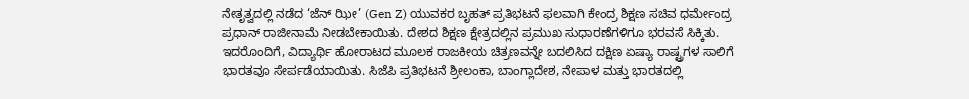ನೇತೃತ್ವದಲ್ಲಿ ನಡೆದ ‘ಜೆನ್ ಝೀ’ (Gen Z) ಯುವಕರ ಬೃಹತ್ ಪ್ರತಿಭಟನೆ ಫಲವಾಗಿ ಕೇಂದ್ರ ಶಿಕ್ಷಣ ಸಚಿವ ಧರ್ಮೇಂದ್ರ ಪ್ರಧಾನ್ ರಾಜೀನಾಮೆ ನೀಡಬೇಕಾಯಿತು. ದೇಶದ ಶಿಕ್ಷಣ ಕ್ಷೇತ್ರದಲ್ಲಿನ ಪ್ರಮುಖ ಸುಧಾರಣೆಗಳಿಗೂ ಭರವಸೆ ಸಿಕ್ಕಿತು. ಇದರೊಂದಿಗೆ, ವಿದ್ಯಾರ್ಥಿ ಹೋರಾಟದ ಮೂಲಕ ರಾಜಕೀಯ ಚಿತ್ರಣವನ್ನೇ ಬದಲಿಸಿದ ದಕ್ಷಿಣ ಏಷ್ಯಾ ರಾಷ್ಟ್ರಗಳ ಸಾಲಿಗೆ ಭಾರತವೂ ಸೇರ್ಪಡೆಯಾಯಿತು. ಸಿಜೆಪಿ ಪ್ರತಿಭಟನೆ ಶ್ರೀಲಂಕಾ, ಬಾಂಗ್ಲಾದೇಶ, ನೇಪಾಳ ಮತ್ತು ಭಾರತದಲ್ಲಿ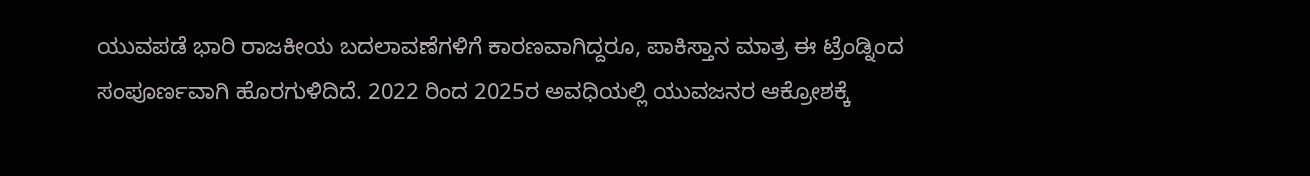ಯುವಪಡೆ ಭಾರಿ ರಾಜಕೀಯ ಬದಲಾವಣೆಗಳಿಗೆ ಕಾರಣವಾಗಿದ್ದರೂ, ಪಾಕಿಸ್ತಾನ ಮಾತ್ರ ಈ ಟ್ರೆಂಡ್ನಿಂದ ಸಂಪೂರ್ಣವಾಗಿ ಹೊರಗುಳಿದಿದೆ. 2022 ರಿಂದ 2025ರ ಅವಧಿಯಲ್ಲಿ ಯುವಜನರ ಆಕ್ರೋಶಕ್ಕೆ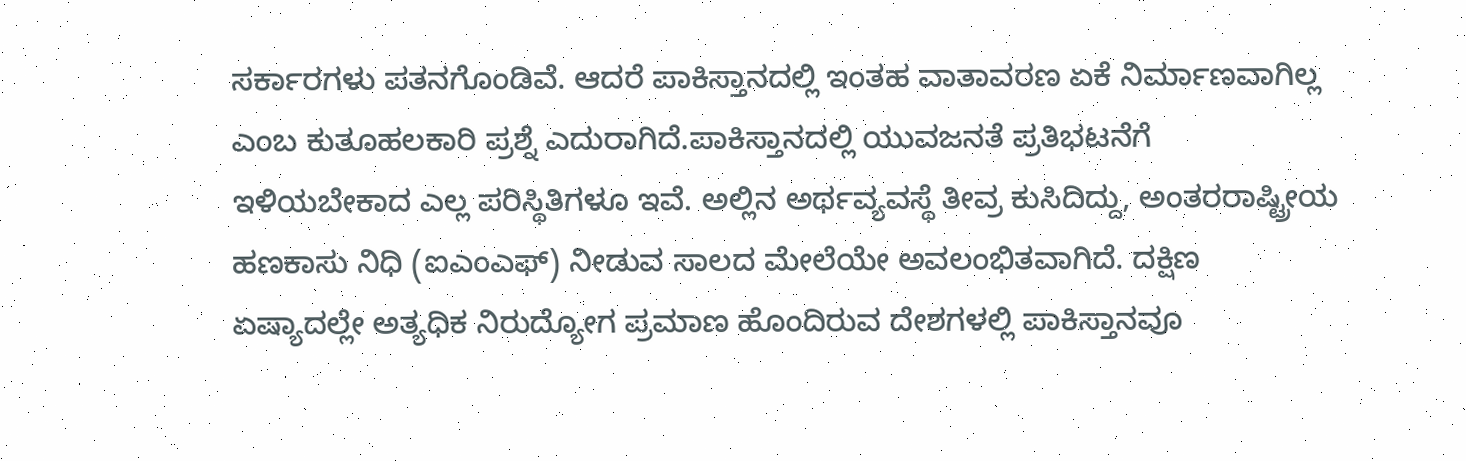ಸರ್ಕಾರಗಳು ಪತನಗೊಂಡಿವೆ. ಆದರೆ ಪಾಕಿಸ್ತಾನದಲ್ಲಿ ಇಂತಹ ವಾತಾವರಣ ಏಕೆ ನಿರ್ಮಾಣವಾಗಿಲ್ಲ ಎಂಬ ಕುತೂಹಲಕಾರಿ ಪ್ರಶ್ನೆ ಎದುರಾಗಿದೆ.ಪಾಕಿಸ್ತಾನದಲ್ಲಿ ಯುವಜನತೆ ಪ್ರತಿಭಟನೆಗೆ ಇಳಿಯಬೇಕಾದ ಎಲ್ಲ ಪರಿಸ್ಥಿತಿಗಳೂ ಇವೆ. ಅಲ್ಲಿನ ಅರ್ಥವ್ಯವಸ್ಥೆ ತೀವ್ರ ಕುಸಿದಿದ್ದು, ಅಂತರರಾಷ್ಟ್ರೀಯ ಹಣಕಾಸು ನಿಧಿ (ಐಎಂಎಫ್) ನೀಡುವ ಸಾಲದ ಮೇಲೆಯೇ ಅವಲಂಭಿತವಾಗಿದೆ. ದಕ್ಷಿಣ ಏಷ್ಯಾದಲ್ಲೇ ಅತ್ಯಧಿಕ ನಿರುದ್ಯೋಗ ಪ್ರಮಾಣ ಹೊಂದಿರುವ ದೇಶಗಳಲ್ಲಿ ಪಾಕಿಸ್ತಾನವೂ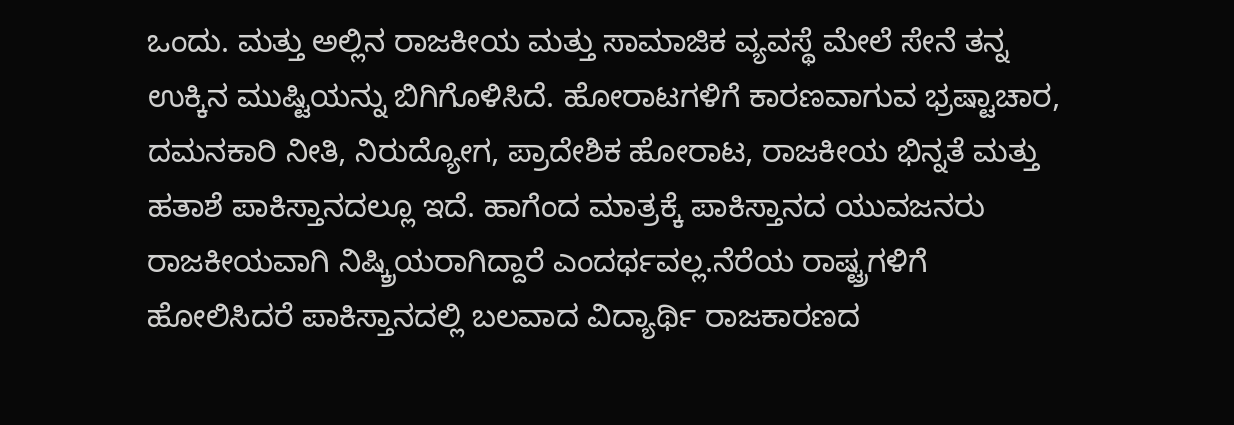ಒಂದು. ಮತ್ತು ಅಲ್ಲಿನ ರಾಜಕೀಯ ಮತ್ತು ಸಾಮಾಜಿಕ ವ್ಯವಸ್ಥೆ ಮೇಲೆ ಸೇನೆ ತನ್ನ ಉಕ್ಕಿನ ಮುಷ್ಟಿಯನ್ನು ಬಿಗಿಗೊಳಿಸಿದೆ. ಹೋರಾಟಗಳಿಗೆ ಕಾರಣವಾಗುವ ಭ್ರಷ್ಟಾಚಾರ, ದಮನಕಾರಿ ನೀತಿ, ನಿರುದ್ಯೋಗ, ಪ್ರಾದೇಶಿಕ ಹೋರಾಟ, ರಾಜಕೀಯ ಭಿನ್ನತೆ ಮತ್ತು ಹತಾಶೆ ಪಾಕಿಸ್ತಾನದಲ್ಲೂ ಇದೆ. ಹಾಗೆಂದ ಮಾತ್ರಕ್ಕೆ ಪಾಕಿಸ್ತಾನದ ಯುವಜನರು ರಾಜಕೀಯವಾಗಿ ನಿಷ್ಕ್ರಿಯರಾಗಿದ್ದಾರೆ ಎಂದರ್ಥವಲ್ಲ.ನೆರೆಯ ರಾಷ್ಟ್ರಗಳಿಗೆ ಹೋಲಿಸಿದರೆ ಪಾಕಿಸ್ತಾನದಲ್ಲಿ ಬಲವಾದ ವಿದ್ಯಾರ್ಥಿ ರಾಜಕಾರಣದ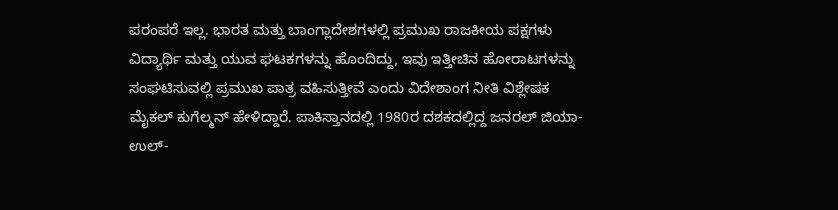ಪರಂಪರೆ ಇಲ್ಲ. ಭಾರತ ಮತ್ತು ಬಾಂಗ್ಲಾದೇಶಗಳಲ್ಲಿ ಪ್ರಮುಖ ರಾಜಕೀಯ ಪಕ್ಷಗಳು ವಿದ್ಯಾರ್ಥಿ ಮತ್ತು ಯುವ ಘಟಕಗಳನ್ನು ಹೊಂದಿದ್ದು, ಇವು ಇತ್ತೀಚಿನ ಹೋರಾಟಗಳನ್ನು ಸಂಘಟಿಸುವಲ್ಲಿ ಪ್ರಮುಖ ಪಾತ್ರ ವಹಿಸುತ್ತೀವೆ ಎಂದು ವಿದೇಶಾಂಗ ನೀತಿ ವಿಶ್ಲೇಷಕ ಮೈಕಲ್ ಕುಗೆಲ್ಮನ್ ಹೇಳಿದ್ದಾರೆ. ಪಾಕಿಸ್ತಾನದಲ್ಲಿ 1980ರ ದಶಕದಲ್ಲಿದ್ದ ಜನರಲ್ ಜಿಯಾ-ಉಲ್-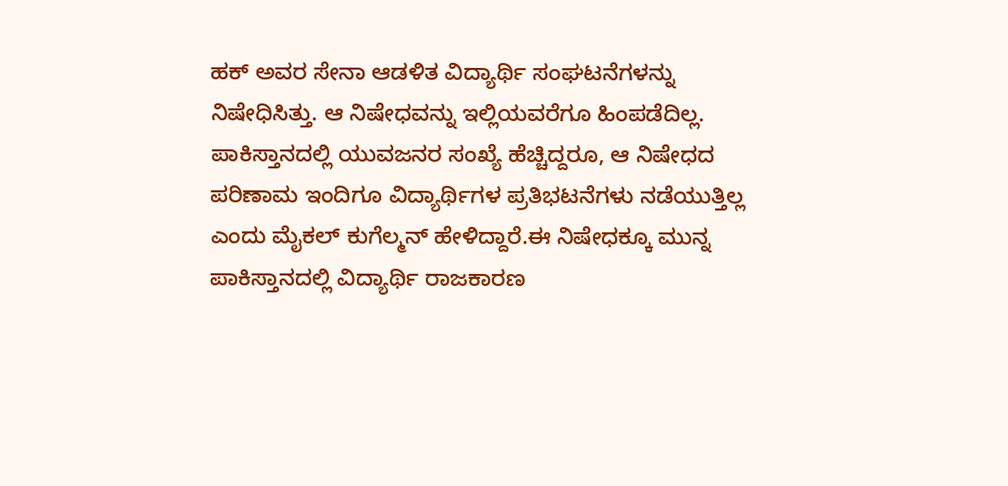ಹಕ್ ಅವರ ಸೇನಾ ಆಡಳಿತ ವಿದ್ಯಾರ್ಥಿ ಸಂಘಟನೆಗಳನ್ನು ನಿಷೇಧಿಸಿತ್ತು. ಆ ನಿಷೇಧವನ್ನು ಇಲ್ಲಿಯವರೆಗೂ ಹಿಂಪಡೆದಿಲ್ಲ. ಪಾಕಿಸ್ತಾನದಲ್ಲಿ ಯುವಜನರ ಸಂಖ್ಯೆ ಹೆಚ್ಚಿದ್ದರೂ, ಆ ನಿಷೇಧದ ಪರಿಣಾಮ ಇಂದಿಗೂ ವಿದ್ಯಾರ್ಥಿಗಳ ಪ್ರತಿಭಟನೆಗಳು ನಡೆಯುತ್ತಿಲ್ಲ ಎಂದು ಮೈಕಲ್ ಕುಗೆಲ್ಮನ್ ಹೇಳಿದ್ದಾರೆ.ಈ ನಿಷೇಧಕ್ಕೂ ಮುನ್ನ ಪಾಕಿಸ್ತಾನದಲ್ಲಿ ವಿದ್ಯಾರ್ಥಿ ರಾಜಕಾರಣ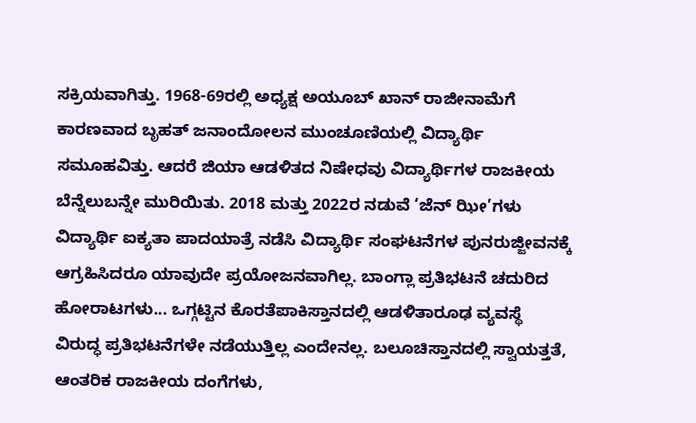ಸಕ್ರಿಯವಾಗಿತ್ತು. 1968-69ರಲ್ಲಿ ಅಧ್ಯಕ್ಷ ಅಯೂಬ್ ಖಾನ್ ರಾಜೀನಾಮೆಗೆ ಕಾರಣವಾದ ಬೃಹತ್ ಜನಾಂದೋಲನ ಮುಂಚೂಣಿಯಲ್ಲಿ ವಿದ್ಯಾರ್ಥಿ ಸಮೂಹವಿತ್ತು. ಆದರೆ ಜಿಯಾ ಆಡಳಿತದ ನಿಷೇಧವು ವಿದ್ಯಾರ್ಥಿಗಳ ರಾಜಕೀಯ ಬೆನ್ನೆಲುಬನ್ನೇ ಮುರಿಯಿತು. 2018 ಮತ್ತು 2022ರ ನಡುವೆ ‘ಜೆನ್ ಝೀ’ಗಳು ವಿದ್ಯಾರ್ಥಿ ಐಕ್ಯತಾ ಪಾದಯಾತ್ರೆ ನಡೆಸಿ ವಿದ್ಯಾರ್ಥಿ ಸಂಘಟನೆಗಳ ಪುನರುಜ್ಜೀವನಕ್ಕೆ ಆಗ್ರಹಿಸಿದರೂ ಯಾವುದೇ ಪ್ರಯೋಜನವಾಗಿಲ್ಲ. ಬಾಂಗ್ಲಾ ಪ್ರತಿಭಟನೆ ಚದುರಿದ ಹೋರಾಟಗಳು... ಒಗ್ಗಟ್ಟಿನ ಕೊರತೆಪಾಕಿಸ್ತಾನದಲ್ಲಿ ಆಡಳಿತಾರೂಢ ವ್ಯವಸ್ಥೆ ವಿರುದ್ಧ ಪ್ರತಿಭಟನೆಗಳೇ ನಡೆಯುತ್ತಿಲ್ಲ ಎಂದೇನಲ್ಲ. ಬಲೂಚಿಸ್ತಾನದಲ್ಲಿ ಸ್ವಾಯತ್ತತೆ, ಆಂತರಿಕ ರಾಜಕೀಯ ದಂಗೆಗಳು,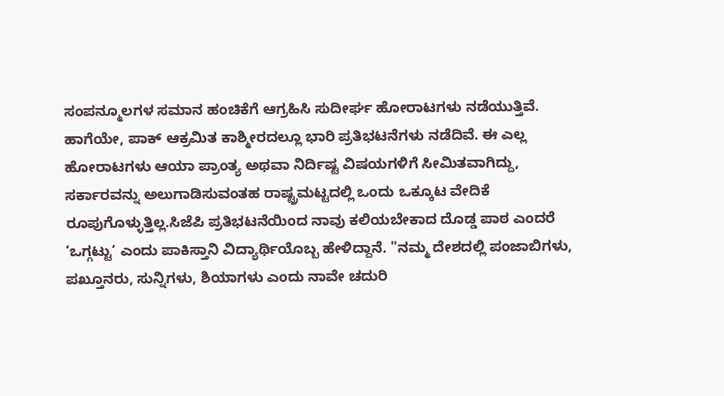ಸಂಪನ್ಮೂಲಗಳ ಸಮಾನ ಹಂಚಿಕೆಗೆ ಆಗ್ರಹಿಸಿ ಸುದೀರ್ಘ ಹೋರಾಟಗಳು ನಡೆಯುತ್ತಿವೆ. ಹಾಗೆಯೇ, ಪಾಕ್ ಆಕ್ರಮಿತ ಕಾಶ್ಮೀರದಲ್ಲೂ ಭಾರಿ ಪ್ರತಿಭಟನೆಗಳು ನಡೆದಿವೆ. ಈ ಎಲ್ಲ ಹೋರಾಟಗಳು ಆಯಾ ಪ್ರಾಂತ್ಯ ಅಥವಾ ನಿರ್ದಿಷ್ಟ ವಿಷಯಗಳಿಗೆ ಸೀಮಿತವಾಗಿದ್ದು, ಸರ್ಕಾರವನ್ನು ಅಲುಗಾಡಿಸುವಂತಹ ರಾಷ್ಟ್ರಮಟ್ಟದಲ್ಲಿ ಒಂದು ಒಕ್ಕೂಟ ವೇದಿಕೆ ರೂಪುಗೊಳ್ಳುತ್ತಿಲ್ಲ.ಸಿಜೆಪಿ ಪ್ರತಿಭಟನೆಯಿಂದ ನಾವು ಕಲಿಯಬೇಕಾದ ದೊಡ್ಡ ಪಾಠ ಎಂದರೆ ‘ಒಗ್ಗಟ್ಟು‘ ಎಂದು ಪಾಕಿಸ್ತಾನಿ ವಿದ್ಯಾರ್ಥಿಯೊಬ್ಬ ಹೇಳಿದ್ದಾನೆ. "ನಮ್ಮ ದೇಶದಲ್ಲಿ ಪಂಜಾಬಿಗಳು, ಪಖ್ತೂನರು, ಸುನ್ನಿಗಳು, ಶಿಯಾಗಳು ಎಂದು ನಾವೇ ಚದುರಿ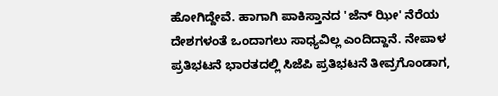ಹೋಗಿದ್ದೇವೆ. ಹಾಗಾಗಿ ಪಾಕಿಸ್ತಾನದ 'ಜೆನ್ ಝೀ' ನೆರೆಯ ದೇಶಗಳಂತೆ ಒಂದಾಗಲು ಸಾಧ್ಯವಿಲ್ಲ ಎಂದಿದ್ದಾನೆ. ನೇಪಾಳ ಪ್ರತಿಭಟನೆ ಭಾರತದಲ್ಲಿ ಸಿಜೆಪಿ ಪ್ರತಿಭಟನೆ ತೀವ್ರಗೊಂಡಾಗ,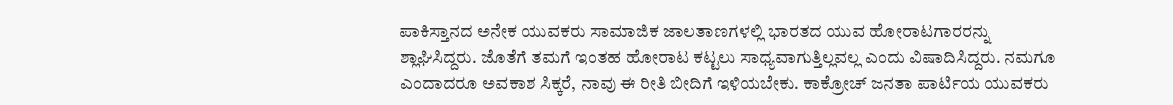ಪಾಕಿಸ್ತಾನದ ಅನೇಕ ಯುವಕರು ಸಾಮಾಜಿಕ ಜಾಲತಾಣಗಳಲ್ಲಿ ಭಾರತದ ಯುವ ಹೋರಾಟಗಾರರನ್ನು ಶ್ಲಾಘಿಸಿದ್ದರು. ಜೊತೆಗೆ ತಮಗೆ ಇಂತಹ ಹೋರಾಟ ಕಟ್ಟಲು ಸಾಧ್ಯವಾಗುತ್ತಿಲ್ಲವಲ್ಲ ಎಂದು ವಿಷಾದಿಸಿದ್ದರು. ನಮಗೂ ಎಂದಾದರೂ ಅವಕಾಶ ಸಿಕ್ಕರೆ, ನಾವು ಈ ರೀತಿ ಬೀದಿಗೆ ಇಳಿಯಬೇಕು. ಕಾಕ್ರೋಚ್ ಜನತಾ ಪಾರ್ಟಿಯ ಯುವಕರು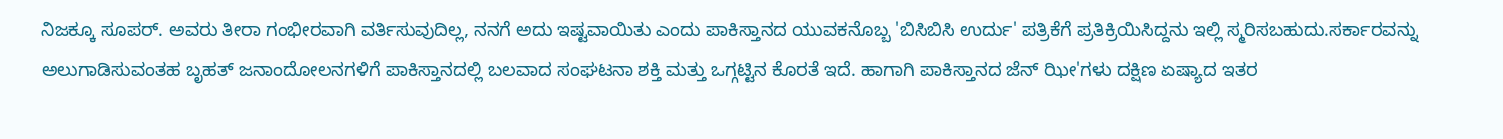ನಿಜಕ್ಕೂ ಸೂಪರ್. ಅವರು ತೀರಾ ಗಂಭೀರವಾಗಿ ವರ್ತಿಸುವುದಿಲ್ಲ, ನನಗೆ ಅದು ಇಷ್ಟವಾಯಿತು ಎಂದು ಪಾಕಿಸ್ತಾನದ ಯುವಕನೊಬ್ಬ 'ಬಿಸಿಬಿಸಿ ಉರ್ದು' ಪತ್ರಿಕೆಗೆ ಪ್ರತಿಕ್ರಿಯಿಸಿದ್ದನು ಇಲ್ಲಿ ಸ್ಮರಿಸಬಹುದು.ಸರ್ಕಾರವನ್ನು ಅಲುಗಾಡಿಸುವಂತಹ ಬೃಹತ್ ಜನಾಂದೋಲನಗಳಿಗೆ ಪಾಕಿಸ್ತಾನದಲ್ಲಿ ಬಲವಾದ ಸಂಘಟನಾ ಶಕ್ತಿ ಮತ್ತು ಒಗ್ಗಟ್ಟಿನ ಕೊರತೆ ಇದೆ. ಹಾಗಾಗಿ ಪಾಕಿಸ್ತಾನದ ಜೆನ್ ಝೀ'ಗಳು ದಕ್ಷಿಣ ಏಷ್ಯಾದ ಇತರ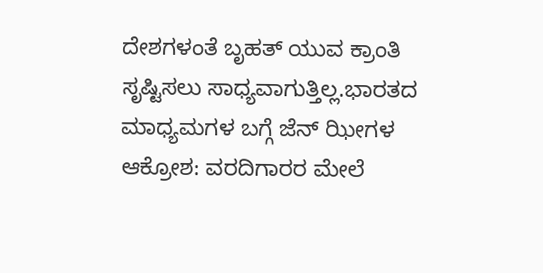ದೇಶಗಳಂತೆ ಬೃಹತ್ ಯುವ ಕ್ರಾಂತಿ ಸೃಷ್ಟಿಸಲು ಸಾಧ್ಯವಾಗುತ್ತಿಲ್ಲ.ಭಾರತದ ಮಾಧ್ಯಮಗಳ ಬಗ್ಗೆ ಜೆನ್ ಝೀಗಳ ಆಕ್ರೋಶ: ವರದಿಗಾರರ ಮೇಲೆ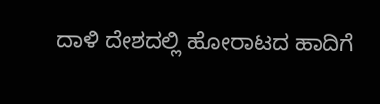ದಾಳಿ ದೇಶದಲ್ಲಿ ಹೋರಾಟದ ಹಾದಿಗೆ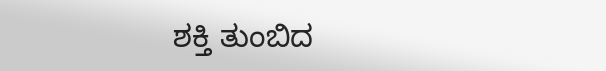ಶಕ್ತಿ ತುಂಬಿದ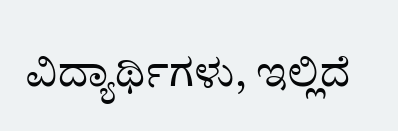ವಿದ್ಯಾರ್ಥಿಗಳು, ಇಲ್ಲಿದೆ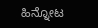ಹಿನ್ನೋಟ